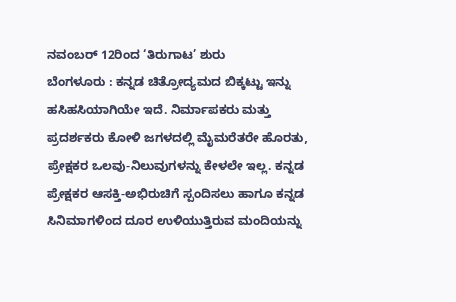ನವಂಬರ್ 12ರಿಂದ ‘ತಿರುಗಾಟ’ ಶುರು
ಬೆಂಗಳೂರು : ಕನ್ನಡ ಚಿತ್ರೋದ್ಯಮದ ಬಿಕ್ಕಟ್ಟು ಇನ್ನು ಹಸಿಹಸಿಯಾಗಿಯೇ ಇದೆ. ನಿರ್ಮಾಪಕರು ಮತ್ತು ಪ್ರದರ್ಶಕರು ಕೋಳಿ ಜಗಳದಲ್ಲಿ ಮೈಮರೆತರೇ ಹೊರತು, ಪ್ರೇಕ್ಷಕರ ಒಲವು-ನಿಲುವುಗಳನ್ನು ಕೇಳಲೇ ಇಲ್ಲ. ಕನ್ನಡ ಪ್ರೇಕ್ಷಕರ ಆಸಕ್ತಿ-ಅಭಿರುಚಿಗೆ ಸ್ಪಂದಿಸಲು ಹಾಗೂ ಕನ್ನಡ ಸಿನಿಮಾಗಳಿಂದ ದೂರ ಉಳಿಯುತ್ತಿರುವ ಮಂದಿಯನ್ನು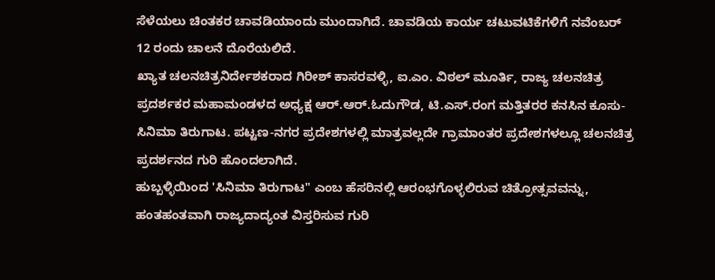ಸೆಳೆಯಲು ಚಿಂತಕರ ಚಾವಡಿಯಾಂದು ಮುಂದಾಗಿದೆ. ಚಾವಡಿಯ ಕಾರ್ಯ ಚಟುವಟಿಕೆಗಳಿಗೆ ನವೆಂಬರ್ 12 ರಂದು ಚಾಲನೆ ದೊರೆಯಲಿದೆ.
ಖ್ಯಾತ ಚಲನಚಿತ್ರನಿರ್ದೇಶಕರಾದ ಗಿರೀಶ್ ಕಾಸರವಳ್ಳಿ, ಐ.ಎಂ. ವಿಠಲ್ ಮೂರ್ತಿ, ರಾಜ್ಯ ಚಲನಚಿತ್ರ ಪ್ರದರ್ಶಕರ ಮಹಾಮಂಡಳದ ಅಧ್ಯಕ್ಷ ಆರ್.ಆರ್.ಓದುಗೌಡ, ಟಿ.ಎಸ್.ರಂಗ ಮತ್ತಿತರರ ಕನಸಿನ ಕೂಸು- ಸಿನಿಮಾ ತಿರುಗಾಟ. ಪಟ್ಟಣ-ನಗರ ಪ್ರದೇಶಗಳಲ್ಲಿ ಮಾತ್ರವಲ್ಲದೇ ಗ್ರಾಮಾಂತರ ಪ್ರದೇಶಗಳಲ್ಲೂ ಚಲನಚಿತ್ರ ಪ್ರದರ್ಶನದ ಗುರಿ ಹೊಂದಲಾಗಿದೆ.
ಹುಬ್ಬಳ್ಳಿಯಿಂದ 'ಸಿನಿಮಾ ತಿರುಗಾಟ" ಎಂಬ ಹೆಸರಿನಲ್ಲಿ ಆರಂಭಗೊಳ್ಳಲಿರುವ ಚಿತ್ರೋತ್ಸವವನ್ನು, ಹಂತಹಂತವಾಗಿ ರಾಜ್ಯದಾದ್ಯಂತ ವಿಸ್ತರಿಸುವ ಗುರಿ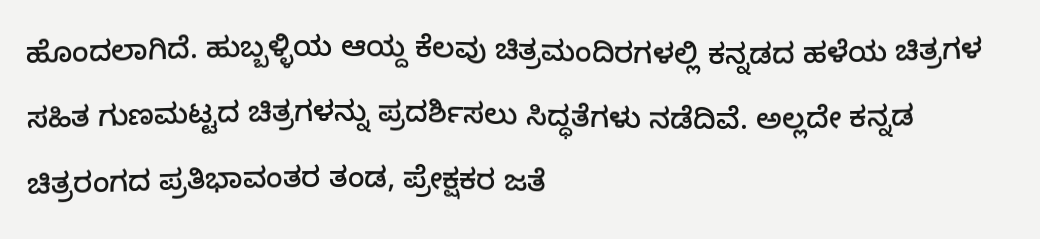ಹೊಂದಲಾಗಿದೆ. ಹುಬ್ಬಳ್ಳಿಯ ಆಯ್ದ ಕೆಲವು ಚಿತ್ರಮಂದಿರಗಳಲ್ಲಿ ಕನ್ನಡದ ಹಳೆಯ ಚಿತ್ರಗಳ ಸಹಿತ ಗುಣಮಟ್ಟದ ಚಿತ್ರಗಳನ್ನು ಪ್ರದರ್ಶಿಸಲು ಸಿದ್ಧತೆಗಳು ನಡೆದಿವೆ. ಅಲ್ಲದೇ ಕನ್ನಡ ಚಿತ್ರರಂಗದ ಪ್ರತಿಭಾವಂತರ ತಂಡ, ಪ್ರೇಕ್ಷಕರ ಜತೆ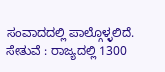ಸಂವಾದದಲ್ಲಿ ಪಾಲ್ಗೊಳ್ಳಲಿದೆ.
ಸೇತುವೆ : ರಾಜ್ಯದಲ್ಲಿ 1300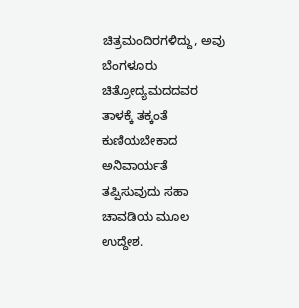ಚಿತ್ರಮಂದಿರಗಳಿದ್ದು, ಅವು ಬೆಂಗಳೂರು ಚಿತ್ರೋದ್ಯಮದದವರ ತಾಳಕ್ಕೆ ತಕ್ಕಂತೆ ಕುಣಿಯಬೇಕಾದ ಅನಿವಾರ್ಯತೆ ತಪ್ಪಿಸುವುದು ಸಹಾ ಚಾವಡಿಯ ಮೂಲ ಉದ್ದೇಶ.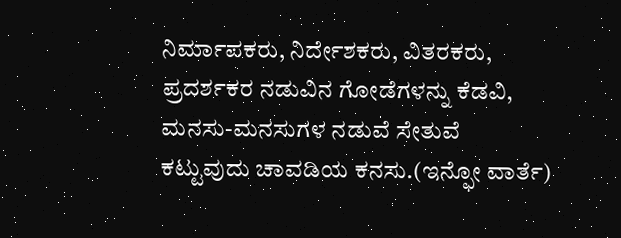ನಿರ್ಮಾಪಕರು, ನಿರ್ದೇಶಕರು, ವಿತರಕರು, ಪ್ರದರ್ಶಕರ ನಡುವಿನ ಗೋಡೆಗಳನ್ನು ಕೆಡವಿ, ಮನಸು-ಮನಸುಗಳ ನಡುವೆ ಸೇತುವೆ ಕಟ್ಟುವುದು ಚಾವಡಿಯ ಕನಸು.(ಇನ್ಫೋ ವಾರ್ತೆ)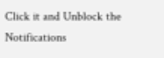Click it and Unblock the Notifications